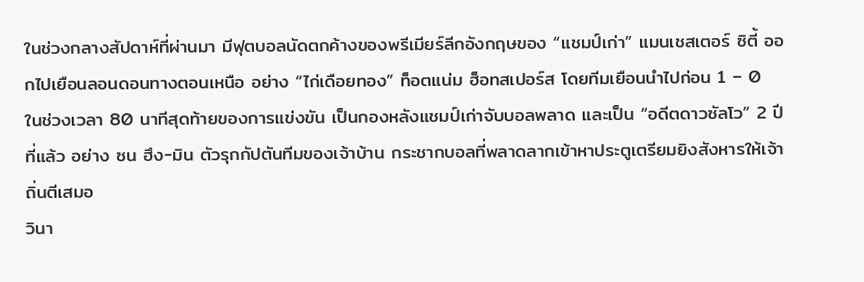ในช่วงกลางสัปดาห์ที่ผ่านมา มีฟุตบอลนัดตกค้างของพรีเมียร์ลีกอังกฤษของ “แชมป์เก่า” แมนเชสเตอร์ ซิตี้ ออกไปเยือนลอนดอนทางตอนเหนือ อย่าง “ไก่เดือยทอง” ท็อตแน่ม ฮ็อทสเปอร์ส โดยทีมเยือนนำไปก่อน 1 – 0
ในช่วงเวลา 80 นาทีสุดท้ายของการแข่งขัน เป็นกองหลังแชมป์เก่าจับบอลพลาด และเป็น “อดีตดาวซัลโว” 2 ปีที่แล้ว อย่าง ซน ฮึง-มิน ตัวรุกกัปตันทีมของเจ้าบ้าน กระชากบอลที่พลาดลากเข้าหาประตูเตรียมยิงสังหารให้เจ้าถิ่นตีเสมอ
วินา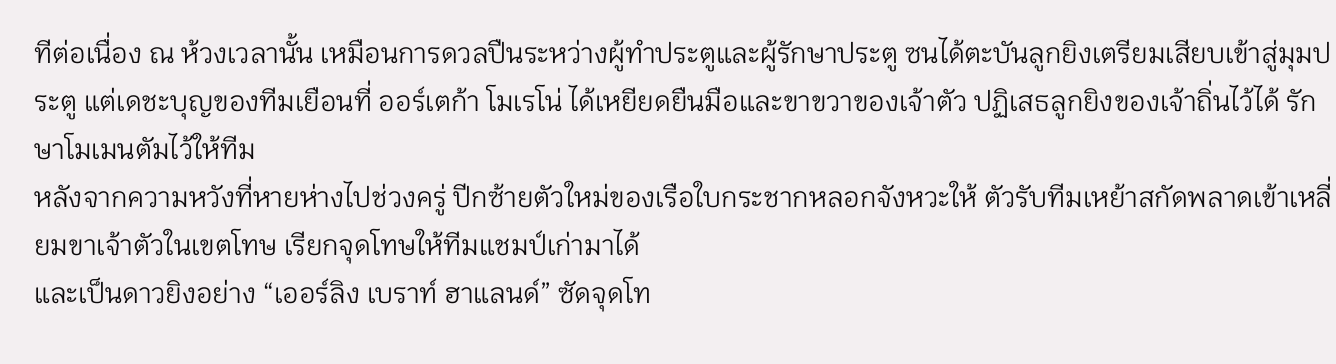ทีต่อเนื่อง ณ ห้วงเวลานั้น เหมือนการดวลปืนระหว่างผู้ทำประตูและผู้รักษาประตู ซนได้ตะบันลูกยิงเตรียมเสียบเข้าสู่มุมประตู แต่เดชะบุญของทีมเยือนที่ ออร์เตก้า โมเรโน่ ได้เหยียดยืนมือและขาขวาของเจ้าตัว ปฏิเสธลูกยิงของเจ้าถิ่นไว้ได้ รักษาโมเมนตัมไว้ให้ทีม
หลังจากความหวังที่หายห่างไปช่วงครู่ ปีกซ้ายตัวใหม่ของเรือใบกระชากหลอกจังหวะให้ ตัวรับทีมเหย้าสกัดพลาดเข้าเหลี่ยมขาเจ้าตัวในเขตโทษ เรียกจุดโทษให้ทีมแชมป์เก่ามาได้
และเป็นดาวยิงอย่าง “เออร์ลิง เบราท์ ฮาแลนด์” ซัดจุดโท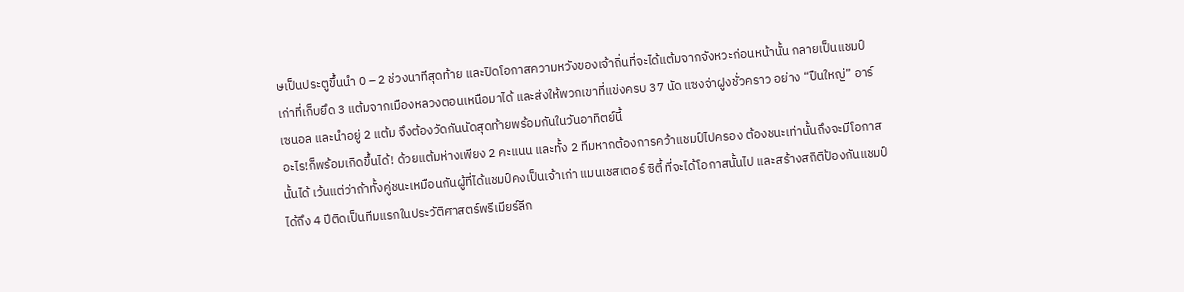ษเป็นประตูขึ้นนำ 0 – 2 ช่วงนาทีสุดท้าย และปิดโอกาสความหวังของเจ้าถิ่นที่จะได้แต้มจากจังหวะก่อนหน้านั้น กลายเป็นแชมป์เก่าที่เก็บยึด 3 แต้มจากเมืองหลวงตอนเหนือมาได้ และส่งให้พวกเขาที่แข่งครบ 37 นัด แซงจ่าฝูงชั่วคราว อย่าง “ปืนใหญ่” อาร์เซนอล และนำอยู่ 2 แต้ม จึงต้องวัดกันนัดสุดท้ายพร้อมกันในวันอาทิตย์นี้
อะไร!ก็พร้อมเกิดขึ้นได้! ด้วยแต้มห่างเพียง 2 คะแนน และทั้ง 2 ทีมหากต้องการคว้าแชมป์ไปครอง ต้องชนะเท่านั้นถึงจะมีโอกาสนั้นได้ เว้นแต่ว่าถ้าทั้งคู่ชนะเหมือนกันผู้ที่ได้แชมป์คงเป็นเจ้าเก่า แมนเชสเตอร์ ซิตี้ ที่จะได้โอกาสนั้นไป และสร้างสถิติป้องกันแชมป์ได้ถึง 4 ปีติดเป็นทีมแรกในประวัติศาสตร์พรีเมียร์ลีก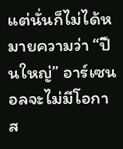แต่นั่นก็ไม่ได้หมายความว่า “ปืนใหญ่” อาร์เซนอลจะไม่มีโอกาส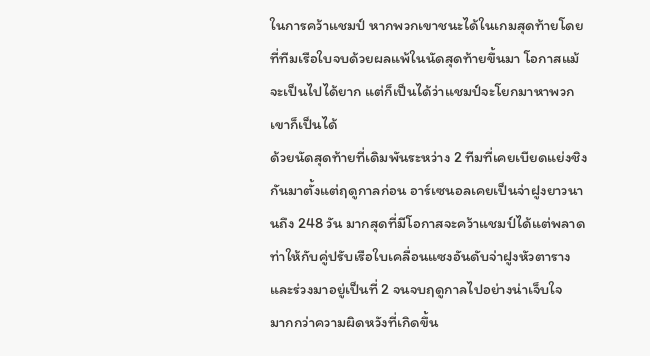ในการคว้าแชมป์ หากพวกเขาชนะได้ในเกมสุดท้ายโดยที่ทีมเรือใบจบด้วยผลแพ้ในนัดสุดท้ายขึ้นมา โอกาสแม้จะเป็นไปได้ยาก แต่ก็เป็นได้ว่าแชมป์จะโยกมาหาพวกเขาก็เป็นได้
ด้วยนัดสุดท้ายที่เดิมพันระหว่าง 2 ทีมที่เคยเบียดแย่งชิงกันมาตั้งแต่ฤดูกาลก่อน อาร์เซนอลเคยเป็นจ่าฝูงยาวนานถึง 248 วัน มากสุดที่มีโอกาสจะคว้าแชมป์ได้แต่พลาดท่าให้กับคู่ปรับเรือใบเคลื่อนแซงอันดับจ่าฝูงหัวตาราง และร่วงมาอยู่เป็นที่ 2 จนจบฤดูกาลไปอย่างน่าเจ็บใจ
มากกว่าความผิดหวังที่เกิดขึ้น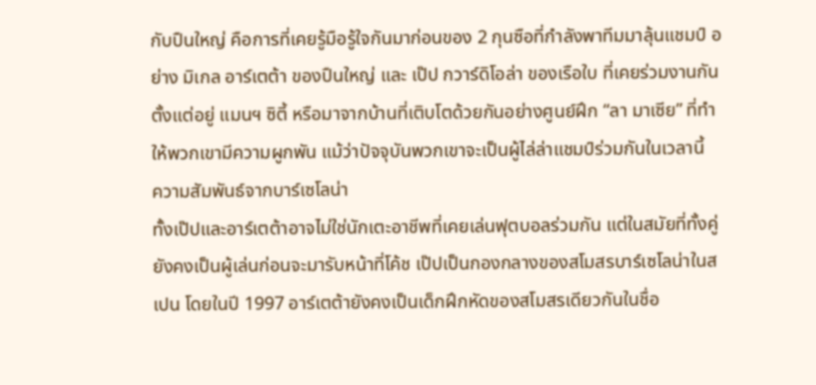กับปืนใหญ่ คือการที่เคยรู้มือรู้ใจกันมาก่อนของ 2 กุนซือที่กำลังพาทีมมาลุ้นแชมป์ อย่าง มิเกล อาร์เตต้า ของปืนใหญ่ และ เป๊ป กวาร์ดิโอล่า ของเรือใบ ที่เคยร่วมงานกันตั้งแต่อยู่ แมนฯ ซิตี้ หรือมาจากบ้านที่เติบโตด้วยกันอย่างศูนย์ฝึก “ลา มาเซีย” ที่ทำให้พวกเขามีความผูกพัน แม้ว่าปัจจุบันพวกเขาจะเป็นผู้ไล่ล่าแชมป์ร่วมกันในเวลานี้
ความสัมพันธ์จากบาร์เซโลน่า
ทั้งเป๊ปและอาร์เตต้าอาจไม่ใช่นักเตะอาชีพที่เคยเล่นฟุตบอลร่วมกัน แต่ในสมัยที่ทั้งคู่ยังคงเป็นผู้เล่นก่อนจะมารับหน้าที่โค้ช เป๊ปเป็นกองกลางของสโมสรบาร์เซโลน่าในสเปน โดยในปี 1997 อาร์เตต้ายังคงเป็นเด็กฝึกหัดของสโมสรเดียวกันในชื่อ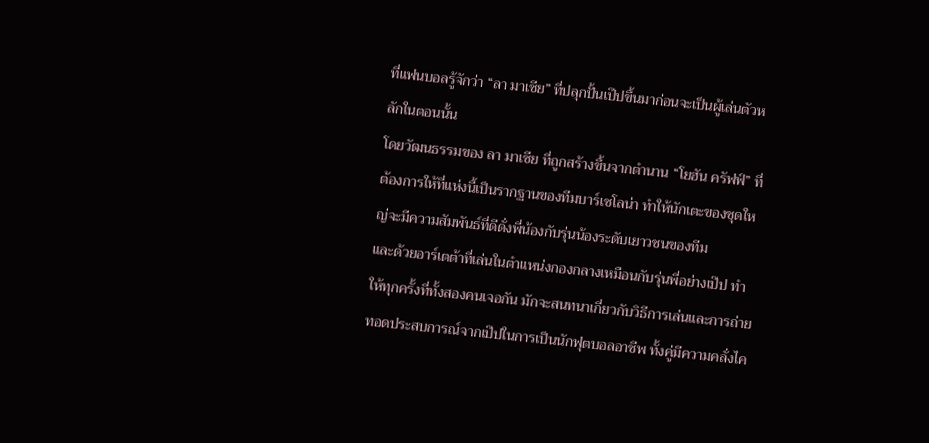ที่แฟนบอลรู้จักว่า “ลา มาเซีย” ที่ปลุกปั้นเป๊ปขึ้นมาก่อนจะเป็นผู้เล่นตัวหลักในตอนนั้น
โดยวัฒนธรรมของ ลา มาเซีย ที่ถูกสร้างขึ้นจากตำนาน “โยฮัน ครัฟฟ์” ที่ต้องการให้ที่แห่งนี้เป็นรากฐานของทีมบาร์เซโลน่า ทำให้นักเตะของชุดใหญ่จะมีความสัมพันธ์ที่ดีดั่งพี่น้องกับรุ่นน้องระดับเยาวชนของทีม
และด้วยอาร์เตต้าที่เล่นในตำแหน่งกองกลางเหมือนกับรุ่นพี่อย่างเป๊ป ทำให้ทุกครั้งที่ทั้งสองคนเจอกัน มักจะสนทนาเกี่ยวกับวิธีการเล่นและการถ่ายทอดประสบการณ์จากเป๊ปในการเป็นนักฟุตบอลอาชีพ ทั้งคู่มีความคลั่งไค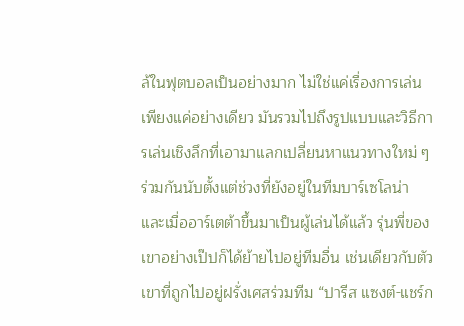ล้ในฟุตบอลเป็นอย่างมาก ไม่ใช่แค่เรื่องการเล่นเพียงแค่อย่างเดียว มันรวมไปถึงรูปแบบและวิธีการเล่นเชิงลึกที่เอามาแลกเปลี่ยนหาแนวทางใหม่ ๆ ร่วมกันนับตั้งแต่ช่วงที่ยังอยู่ในทีมบาร์เซโลน่า
และเมื่ออาร์เตต้าขึ้นมาเป็นผู้เล่นได้แล้ว รุ่นพี่ของเขาอย่างเป๊ปก็ได้ย้ายไปอยู่ทีมอื่น เช่นเดียวกับตัวเขาที่ถูกไปอยู่ฝรั่งเศสร่วมทีม “ปารีส แซงต์-แชร์ก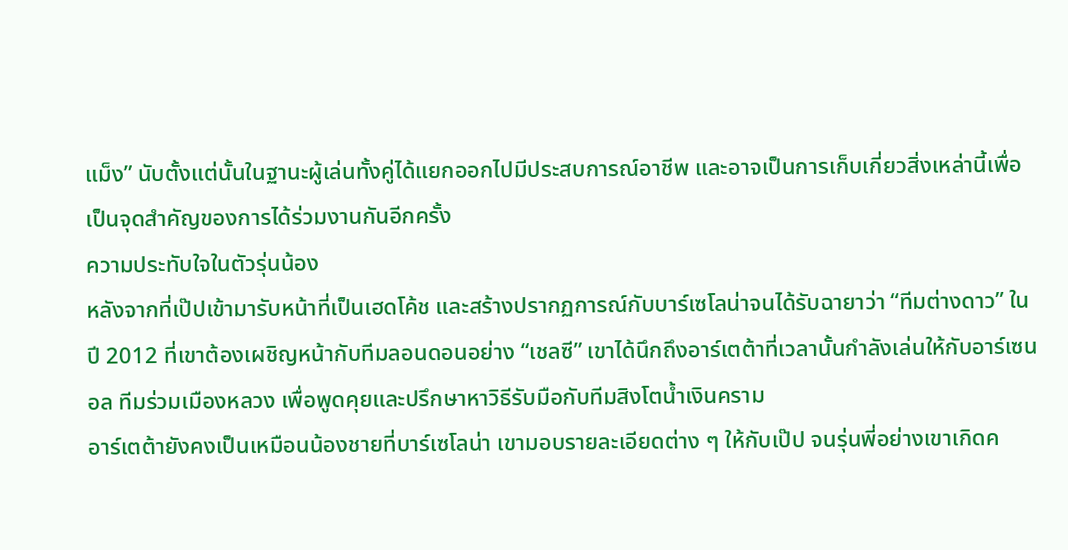แม็ง” นับตั้งแต่นั้นในฐานะผู้เล่นทั้งคู่ได้แยกออกไปมีประสบการณ์อาชีพ และอาจเป็นการเก็บเกี่ยวสิ่งเหล่านี้เพื่อเป็นจุดสำคัญของการได้ร่วมงานกันอีกครั้ง
ความประทับใจในตัวรุ่นน้อง
หลังจากที่เป๊ปเข้ามารับหน้าที่เป็นเฮดโค้ช และสร้างปรากฏการณ์กับบาร์เซโลน่าจนได้รับฉายาว่า “ทีมต่างดาว” ในปี 2012 ที่เขาต้องเผชิญหน้ากับทีมลอนดอนอย่าง “เชลซี” เขาได้นึกถึงอาร์เตต้าที่เวลานั้นกำลังเล่นให้กับอาร์เซนอล ทีมร่วมเมืองหลวง เพื่อพูดคุยและปรึกษาหาวิธีรับมือกับทีมสิงโตน้ำเงินคราม
อาร์เตต้ายังคงเป็นเหมือนน้องชายที่บาร์เซโลน่า เขามอบรายละเอียดต่าง ๆ ให้กับเป๊ป จนรุ่นพี่อย่างเขาเกิดค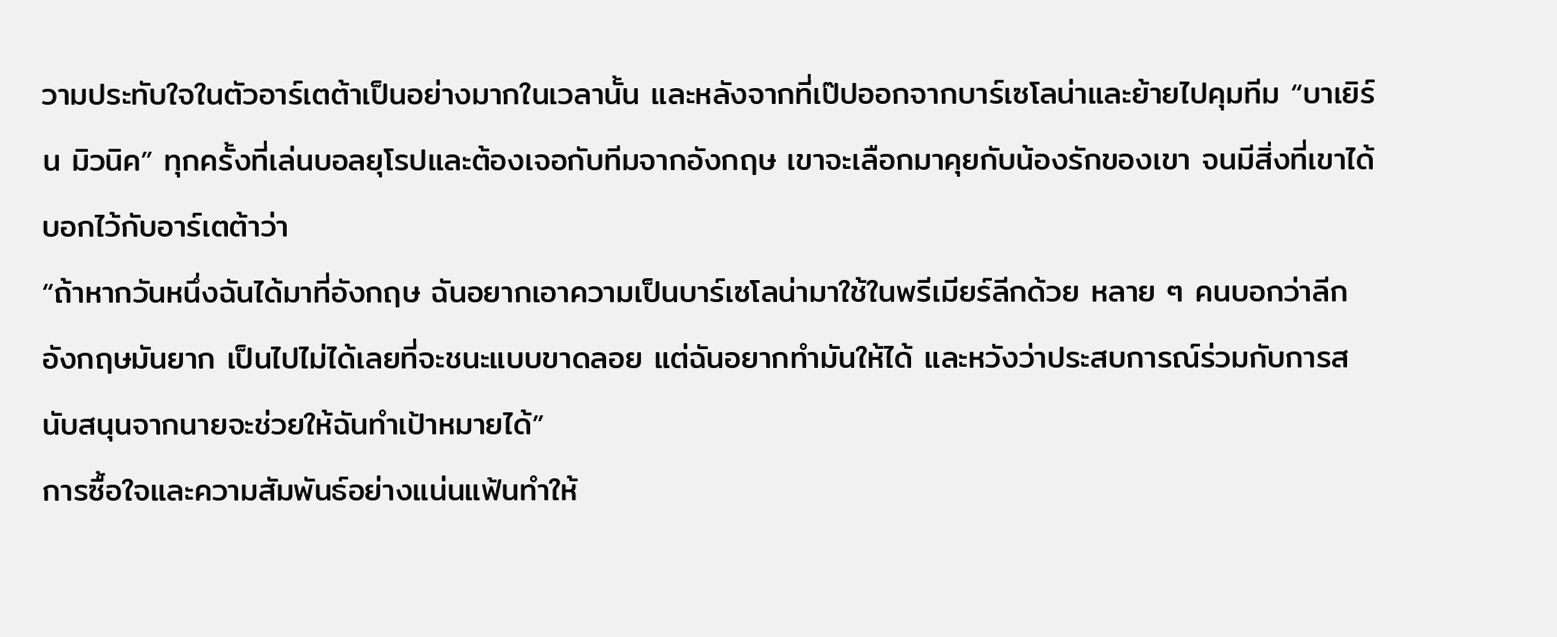วามประทับใจในตัวอาร์เตต้าเป็นอย่างมากในเวลานั้น และหลังจากที่เป๊ปออกจากบาร์เซโลน่าและย้ายไปคุมทีม “บาเยิร์น มิวนิค” ทุกครั้งที่เล่นบอลยุโรปและต้องเจอกับทีมจากอังกฤษ เขาจะเลือกมาคุยกับน้องรักของเขา จนมีสิ่งที่เขาได้บอกไว้กับอาร์เตต้าว่า
“ถ้าหากวันหนึ่งฉันได้มาที่อังกฤษ ฉันอยากเอาความเป็นบาร์เซโลน่ามาใช้ในพรีเมียร์ลีกด้วย หลาย ๆ คนบอกว่าลีกอังกฤษมันยาก เป็นไปไม่ได้เลยที่จะชนะแบบขาดลอย แต่ฉันอยากทำมันให้ได้ และหวังว่าประสบการณ์ร่วมกับการสนับสนุนจากนายจะช่วยให้ฉันทำเป้าหมายได้”
การซื้อใจและความสัมพันธ์อย่างแน่นแฟ้นทำให้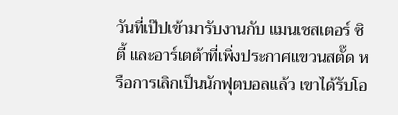วันที่เป๊ปเข้ามารับงานกับ แมนเชสเตอร์ ซิตี้ และอาร์เตต้าที่เพิ่งประกาศแขวนสตั๊ด หรือการเลิกเป็นนักฟุตบอลแล้ว เขาได้รับโอ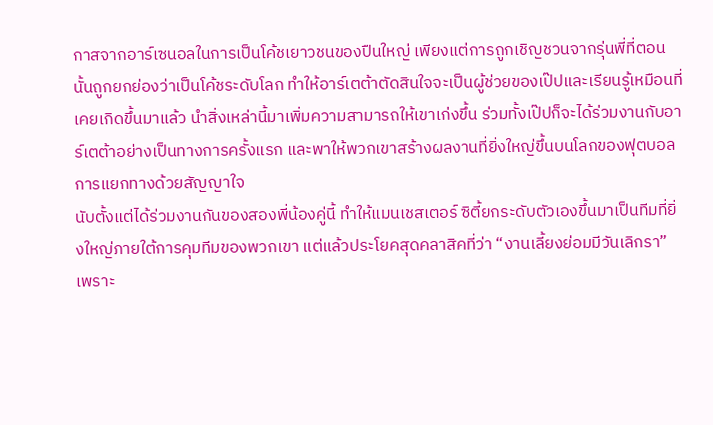กาสจากอาร์เซนอลในการเป็นโค้ชเยาวชนของปืนใหญ่ เพียงแต่การถูกเชิญชวนจากรุ่นพี่ที่ตอนนั้นถูกยกย่องว่าเป็นโค้ชระดับโลก ทำให้อาร์เตต้าตัดสินใจจะเป็นผู้ช่วยของเป๊ปและเรียนรู้เหมือนที่เคยเกิดขึ้นมาแล้ว นำสิ่งเหล่านี้มาเพิ่มความสามารถให้เขาเก่งขึ้น ร่วมทั้งเป๊ปก็จะได้ร่วมงานกับอาร์เตต้าอย่างเป็นทางการครั้งแรก และพาให้พวกเขาสร้างผลงานที่ยิ่งใหญ่ขึ้นบนโลกของฟุตบอล
การแยกทางด้วยสัญญาใจ
นับตั้งแต่ได้ร่วมงานกันของสองพี่น้องคู่นี้ ทำให้แมนเชสเตอร์ ซิตี้ยกระดับตัวเองขึ้นมาเป็นทีมที่ยิ่งใหญ่ภายใต้การคุมทีมของพวกเขา แต่แล้วประโยคสุดคลาสิคที่ว่า “งานเลี้ยงย่อมมีวันเลิกรา” เพราะ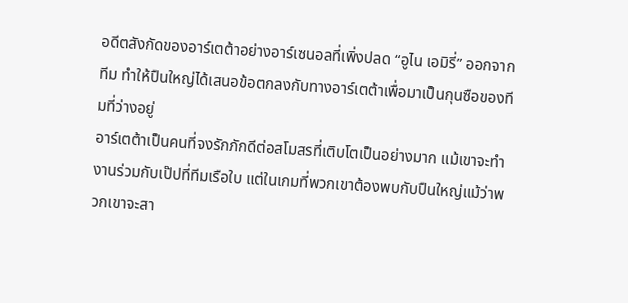อดีตสังกัดของอาร์เตต้าอย่างอาร์เซนอลที่เพิ่งปลด “อูไน เอมิรี่” ออกจากทีม ทำให้ปืนใหญ่ได้เสนอข้อตกลงกับทางอาร์เตต้าเพื่อมาเป็นกุนซือของทีมที่ว่างอยู่
อาร์เตต้าเป็นคนที่จงรักภักดีต่อสโมสรที่เติบโตเป็นอย่างมาก แม้เขาจะทำงานร่วมกับเป๊ปที่ทีมเรือใบ แต่ในเกมที่พวกเขาต้องพบกับปืนใหญ่แม้ว่าพวกเขาจะสา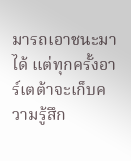มารถเอาชนะมาได้ แต่ทุกครั้งอาร์เตต้าจะเก็บความรู้สึก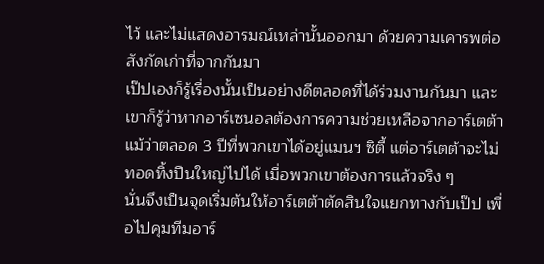ไว้ และไม่แสดงอารมณ์เหล่านั้นออกมา ด้วยความเคารพต่อสังกัดเก่าที่จากกันมา
เป๊ปเองก็รู้เรื่องนั้นเป็นอย่างดีตลอดที่ได้ร่วมงานกันมา และเขาก็รู้ว่าหากอาร์เซนอลต้องการความช่วยเหลือจากอาร์เตต้า แม้ว่าตลอด 3 ปีที่พวกเขาได้อยู่แมนฯ ซิตี้ แต่อาร์เตต้าจะไม่ทอดทิ้งปืนใหญ่ไปได้ เมื่อพวกเขาต้องการแล้วจริง ๆ
นั่นจึงเป็นจุดเริ่มต้นให้อาร์เตต้าตัดสินใจแยกทางกับเป๊ป เพื่อไปคุมทีมอาร์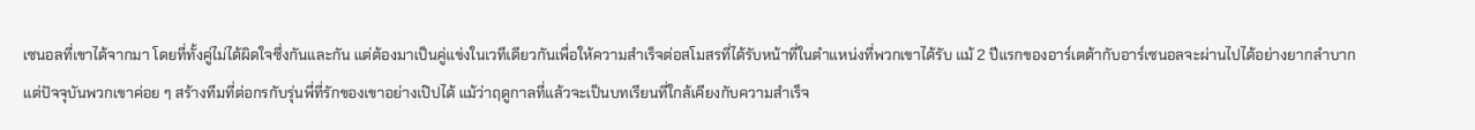เซนอลที่เขาได้จากมา โดยที่ทั้งคู่ไม่ได้ผิดใจซึ่งกันและกัน แต่ต้องมาเป็นคู่แข่งในเวทีเดียวกันเพื่อให้ความสำเร็จต่อสโมสรที่ได้รับหน้าที่ในตำแหน่งที่พวกเขาได้รับ แม้ 2 ปีแรกของอาร์เตต้ากับอาร์เซนอลจะผ่านไปได้อย่างยากลำบาก แต่ปัจจุบันพวกเขาค่อย ๆ สร้างทีมที่ต่อกรกับรุ่นพี่ที่รักของเขาอย่างเป๊ปได้ แม้ว่าฤดูกาลที่แล้วจะเป็นบทเรียนที่ใกล้เคียงกับความสำเร็จ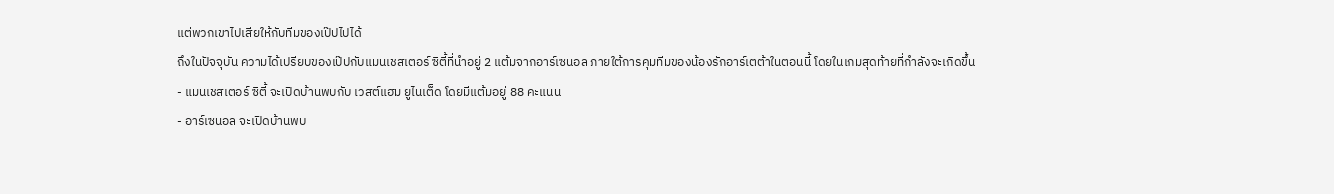แต่พวกเขาไปเสียให้กับทีมของเป๊ปไปได้
ถึงในปัจจุบัน ความได้เปรียบของเป๊ปกับแมนเชสเตอร์ ซิตี้ที่นำอยู่ 2 แต้มจากอาร์เซนอล ภายใต้การคุมทีมของน้องรักอาร์เตต้าในตอนนี้ โดยในเกมสุดท้ายที่กำลังจะเกิดขึ้น
- แมนเชสเตอร์ ซิตี้ จะเปิดบ้านพบกับ เวสต์แฮม ยูไนเต็ด โดยมีแต้มอยู่ 88 คะแนน
- อาร์เซนอล จะเปิดบ้านพบ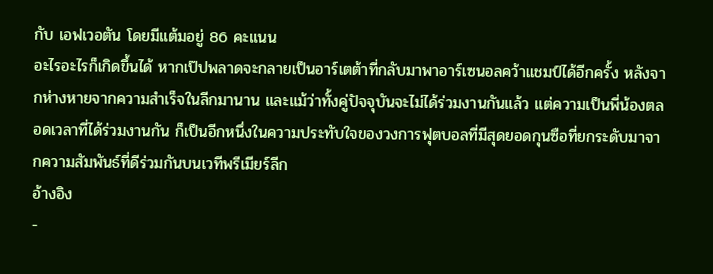กับ เอฟเวอตัน โดยมีแต้มอยู่ 86 คะแนน
อะไรอะไรก็เกิดขึ้นได้ หากเป๊ปพลาดจะกลายเป็นอาร์เตต้าที่กลับมาพาอาร์เซนอลคว้าแชมป์ได้อีกครั้ง หลังจากห่างหายจากความสำเร็จในลีกมานาน และแม้ว่าทั้งคู่ปัจจุบันจะไม่ได้ร่วมงานกันแล้ว แต่ความเป็นพี่น้องตลอดเวลาที่ได้ร่วมงานกัน ก็เป็นอีกหนึ่งในความประทับใจของวงการฟุตบอลที่มีสุดยอดกุนซือที่ยกระดับมาจากความสัมพันธ์ที่ดีร่วมกันบนเวทีพรีเมียร์ลีก
อ้างอิง
-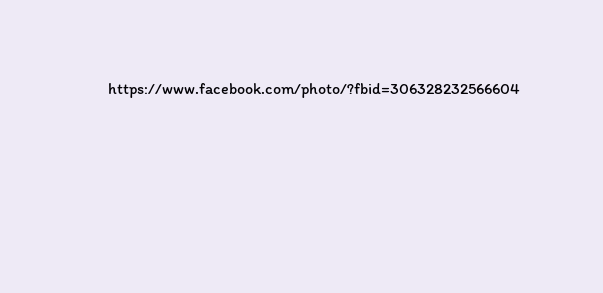https://www.facebook.com/photo/?fbid=306328232566604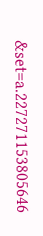&set=a.227271153805646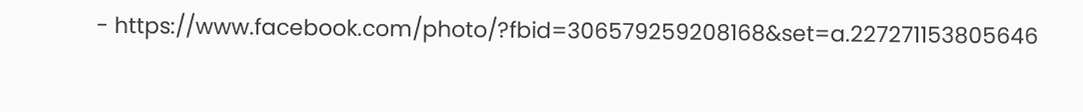- https://www.facebook.com/photo/?fbid=306579259208168&set=a.227271153805646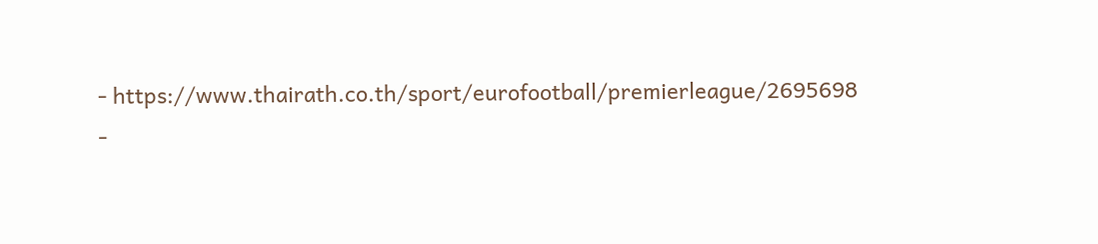- https://www.thairath.co.th/sport/eurofootball/premierleague/2695698
-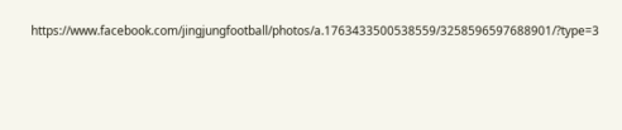https://www.facebook.com/jingjungfootball/photos/a.1763433500538559/3258596597688901/?type=3